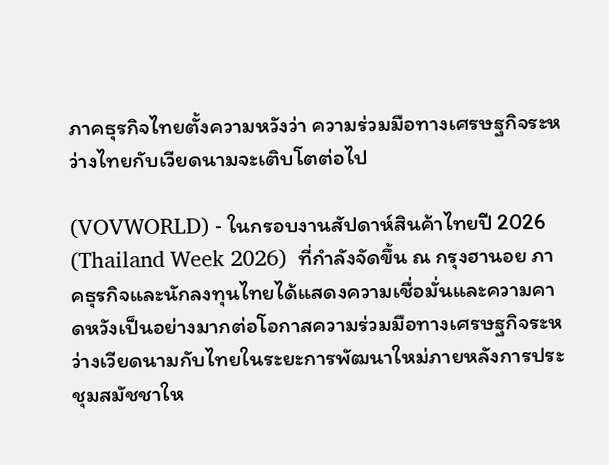ภาคธุรกิจไทยตั้งความหวังว่า ความร่วมมือทางเศรษฐกิจระหว่างไทยกับเวียดนามจะเติบโตต่อไป

(VOVWORLD) - ในกรอบงานสัปดาห์สินค้าไทยปี 2026 (Thailand Week 2026)  ที่กำลังจัดขึ้น ณ กรุงฮานอย ภาคธุรกิจและนักลงทุนไทยได้แสดงความเชื่อมั่นและความคาดหวังเป็นอย่างมากต่อโอกาสความร่วมมือทางเศรษฐกิจระหว่างเวียดนามกับไทยในระยะการพัฒนาใหม่ภายหลังการประชุมสมัชชาให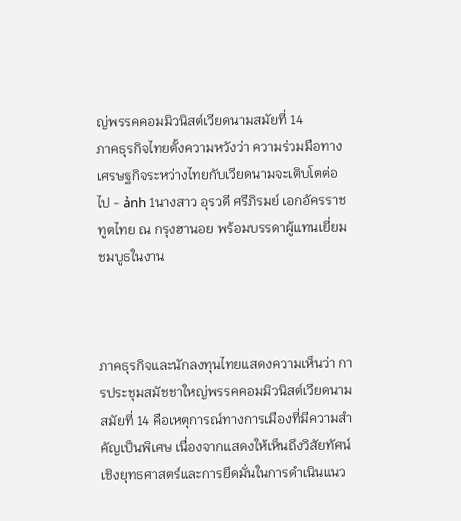ญ่พรรคคอมมิวนิสต์เวียดนามสมัยที่ 14
ภาคธุรกิจไทยตั้งความหวังว่า ความร่วมมือทางเศรษฐกิจระหว่างไทยกับเวียดนามจะเติบโตต่อไป - ảnh 1นางสาว อุรวดี ศรีภิรมย์ เอกอัครราชทูตไทย ณ กรุงฮานอย พร้อมบรรดาผู้แทนเยี่ยมชมบูธในงาน



ภาคธุรกิจและนักลงทุนไทยแสดงความเห็นว่า การประชุมสมัชชาใหญ่พรรคคอมมิวนิสต์เวียดนามสมัยที่ 14 คือเหตุการณ์ทางการเมืองที่มีความสำคัญเป็นพิเศษ เนื่องจากแสดงให้เห็นถึงวิสัยทัศน์เชิงยุทธศาสตร์และการยึดมั่นในการดำเนินแนว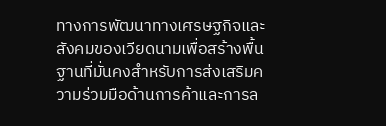ทางการพัฒนาทางเศรษฐกิจและสังคมของเวียดนามเพื่อสร้างพื้นฐานที่มั่นคงสำหรับการส่งเสริมความร่วมมือด้านการค้าและการล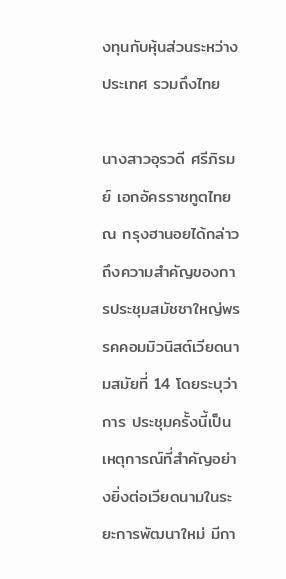งทุนกับหุ้นส่วนระหว่างประเทศ รวมถึงไทย

นางสาวอุรวดี ศรีภิรมย์ เอกอัครราชทูตไทย ณ กรุงฮานอยได้กล่าวถึงความสำคัญของการประชุมสมัชชาใหญ่พรรคคอมมิวนิสต์เวียดนามสมัยที่ 14 โดยระบุว่าการ ประชุมครั้งนี้เป็นเหตุการณ์ที่สำคัญอย่างยิ่งต่อเวียดนามในระยะการพัฒนาใหม่ มีกา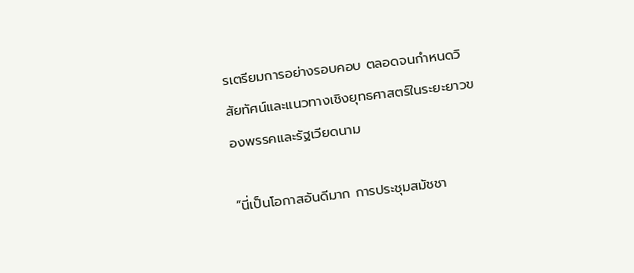รเตรียมการอย่างรอบคอบ ตลอดจนกำหนดวิสัยทัศน์และแนวทางเชิงยุทธศาสตร์ในระยะยาวของพรรคและรัฐเวียดนาม

“นี่เป็นโอกาสอันดีมาก การประชุมสมัชชา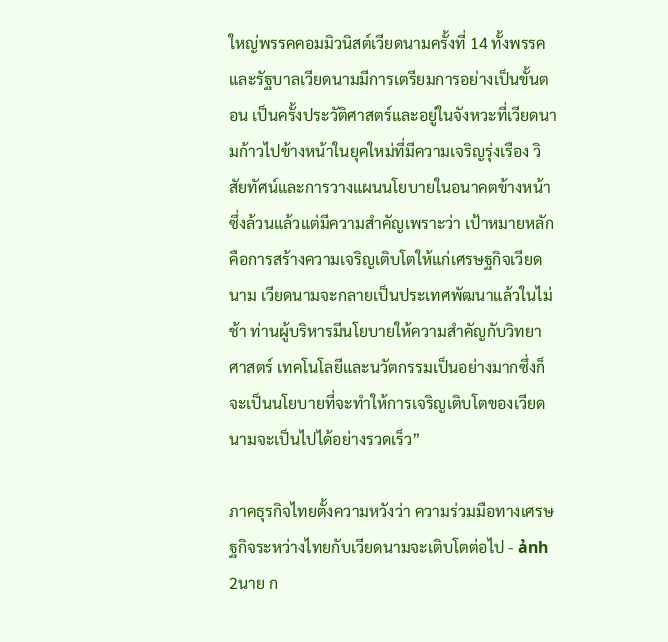ใหญ่พรรคคอมมิวนิสต์เวียดนามครั้งที่ 14 ทั้งพรรคและรัฐบาลเวียดนามมีการเตรียมการอย่างเป็นขั้นตอน เป็นครั้งประวัติศาสตร์และอยู่ในจังหวะที่เวียดนามก้าวไปข้างหน้าในยุคใหม่ที่มีความเจริญรุ่งเรือง วิสัยทัศน์และการวางแผนนโยบายในอนาคตข้างหน้า ซึ่งล้วนแล้วแต่มีความสำคัญเพราะว่า เป้าหมายหลักคือการสร้างความเจริญเติบโตให้แก่เศรษฐกิจเวียดนาม เวียดนามจะกลายเป็นประเทศพัฒนาแล้วในไม่ช้า ท่านผู้บริหารมีนโยบายให้ความสำคัญกับวิทยาศาสตร์ เทคโนโลยีและนวัตกรรมเป็นอย่างมากซึ่งก็จะเป็นนโยบายที่จะทำให้การเจริญเติบโตของเวียดนามจะเป็นไปได้อย่างรวดเร็ว”

ภาคธุรกิจไทยตั้งความหวังว่า ความร่วมมือทางเศรษฐกิจระหว่างไทยกับเวียดนามจะเติบโตต่อไป - ảnh 2นาย ก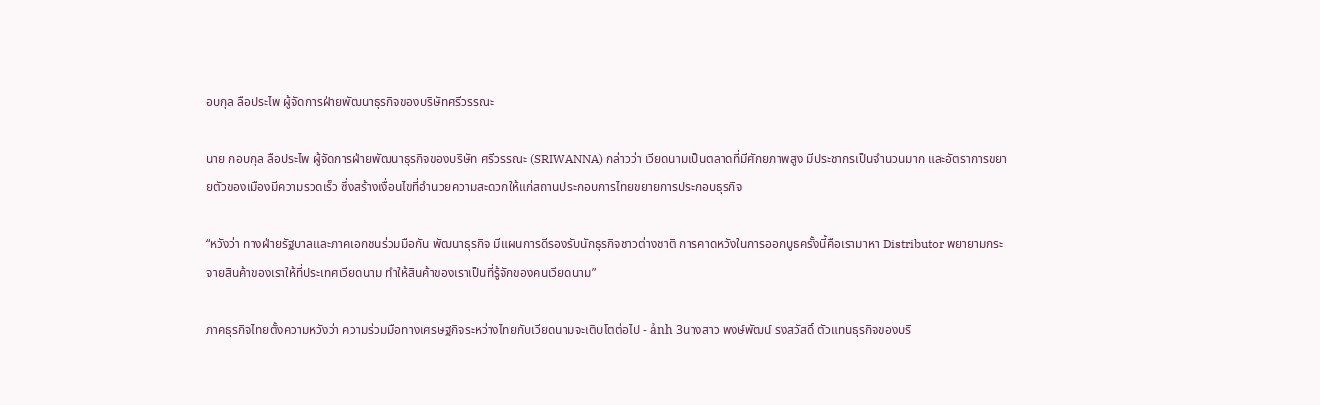อบกุล ลือประไพ ผู้จัดการฝ่ายพัฒนาธุรกิจของบริษัทศรีวรรณะ

นาย กอบกุล ลือประไพ ผู้จัดการฝ่ายพัฒนาธุรกิจของบริษัท ศรีวรรณะ (SRIWANNA) กล่าวว่า เวียดนามเป็นตลาดที่มีศักยภาพสูง มีประชากรเป็นจำนวนมาก และอัตราการขยายตัวของเมืองมีความรวดเร็ว ซึ่งสร้างเงื่อนไขที่อำนวยความสะดวกให้แก่สถานประกอบการไทยขยายการประกอบธุรกิจ

“หวังว่า ทางฝ่ายรัฐบาลและภาคเอกชนร่วมมือกัน พัฒนาธุรกิจ มีแผนการดีรองรับนักธุรกิจชาวต่างชาติ การคาดหวังในการออกบูธครั้งนี้คือเรามาหา Distributor พยายามกระจายสินค้าของเราให้ที่ประเทศเวียดนาม ทำให้สินค้าของเราเป็นที่รู้จักของคนเวียดนาม”

ภาคธุรกิจไทยตั้งความหวังว่า ความร่วมมือทางเศรษฐกิจระหว่างไทยกับเวียดนามจะเติบโตต่อไป - ảnh 3นางสาว พงษ์พัฒน์ รงสวัสดิ์ ตัวแทนธุรกิจของบริ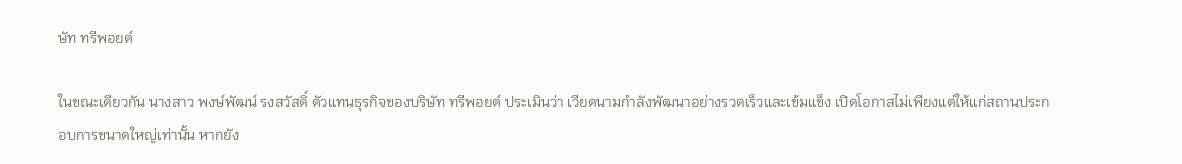ษัท ทรีพอยต์

ในขณะเดียวกัน นางสาว พงษ์พัฒน์ รงสวัสดิ์ ตัวแทนธุรกิจของบริษัท ทรีพอยต์ ประเมินว่า เวียดนามกำลังพัฒนาอย่างรวดเร็วและเข้มแข็ง เปิดโอกาสไม่เพียงแต่ให้แก่สถานประกอบการขนาดใหญ่เท่านั้น หากยัง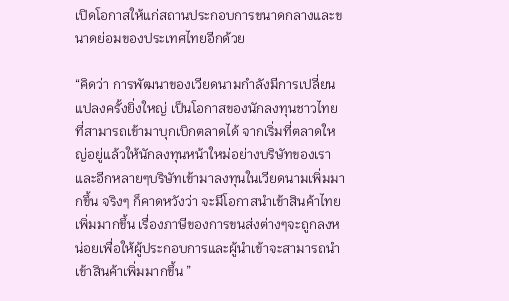เปิดโอกาสให้แก่สถานประกอบการขนาดกลางและขนาดย่อมของประเทศไทยอีกด้วย

“คิดว่า การพัฒนาของเวียดนามกำลังมีการเปลี่ยนแปลงครั้งยิ่งใหญ่ เป็นโอกาสของนักลงทุนชาวไทยที่สามารถเข้ามาบุกเบิกตลาดได้ จากเริ่มที่ตลาดใหญ่อยู่แล้วให้นักลงทุนหน้าใหม่อย่างบริษัทของเรา และอีกหลายๆบริษัทเข้ามาลงทุนในเวียดนามเพิ่มมากขึ้น จริงๆ ก็คาดหวังว่า จะมีโอกาสนำเข้าสินค้าไทยเพิ่มมากขึ้น เรื่องภาษีของการขนส่งต่างๆจะถูกลงหน่อยเพื่อให้ผู้ประกอบการและผู้นำเข้าจะสามารถนำเข้าสินค้าเพิ่มมากขึ้น ”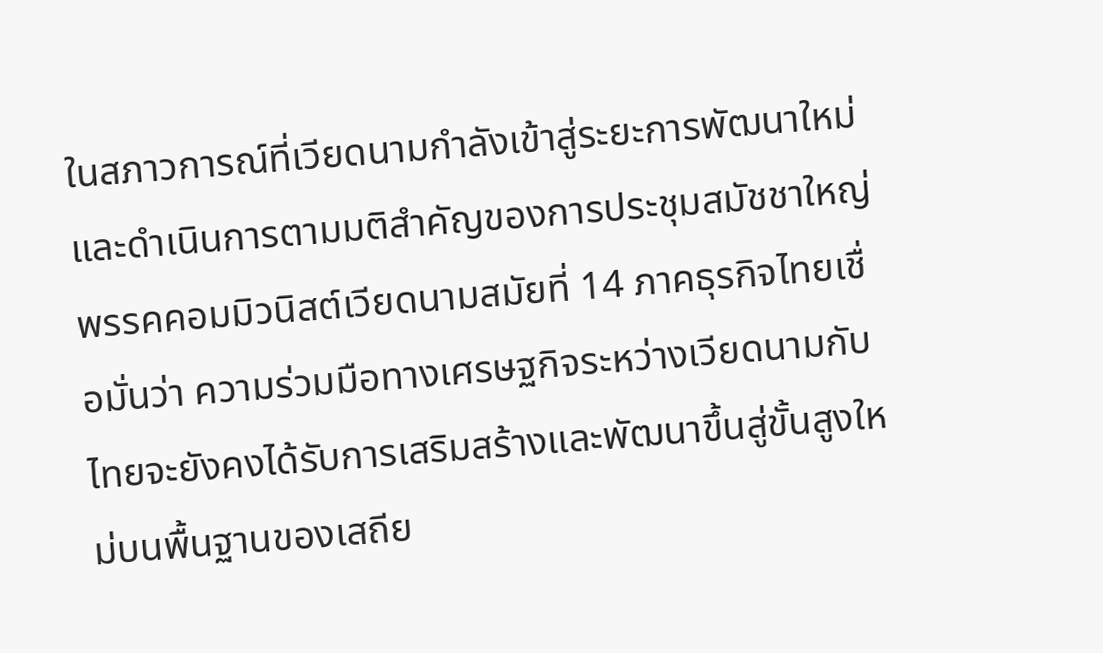ในสภาวการณ์ที่เวียดนามกำลังเข้าสู่ระยะการพัฒนาใหม่และดำเนินการตามมติสำคัญของการประชุมสมัชชาใหญ่พรรคคอมมิวนิสต์เวียดนามสมัยที่ 14 ภาคธุรกิจไทยเชื่อมั่นว่า ความร่วมมือทางเศรษฐกิจระหว่างเวียดนามกับไทยจะยังคงได้รับการเสริมสร้างและพัฒนาขึ้นสู่ขั้นสูงใหม่บนพื้นฐานของเสถีย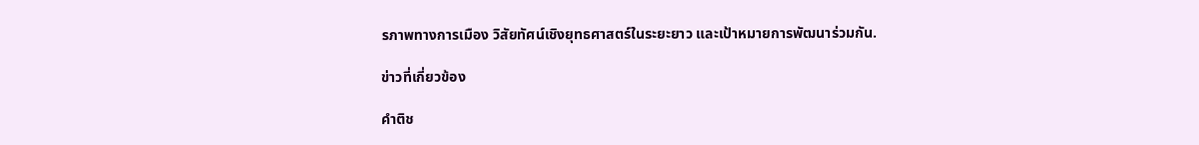รภาพทางการเมือง วิสัยทัศน์เชิงยุทธศาสตร์ในระยะยาว และเป้าหมายการพัฒนาร่วมกัน.

ข่าวที่เกี่ยวข้อง

คำติช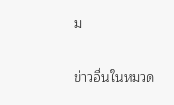ม

ข่าวอื่นในหมวด